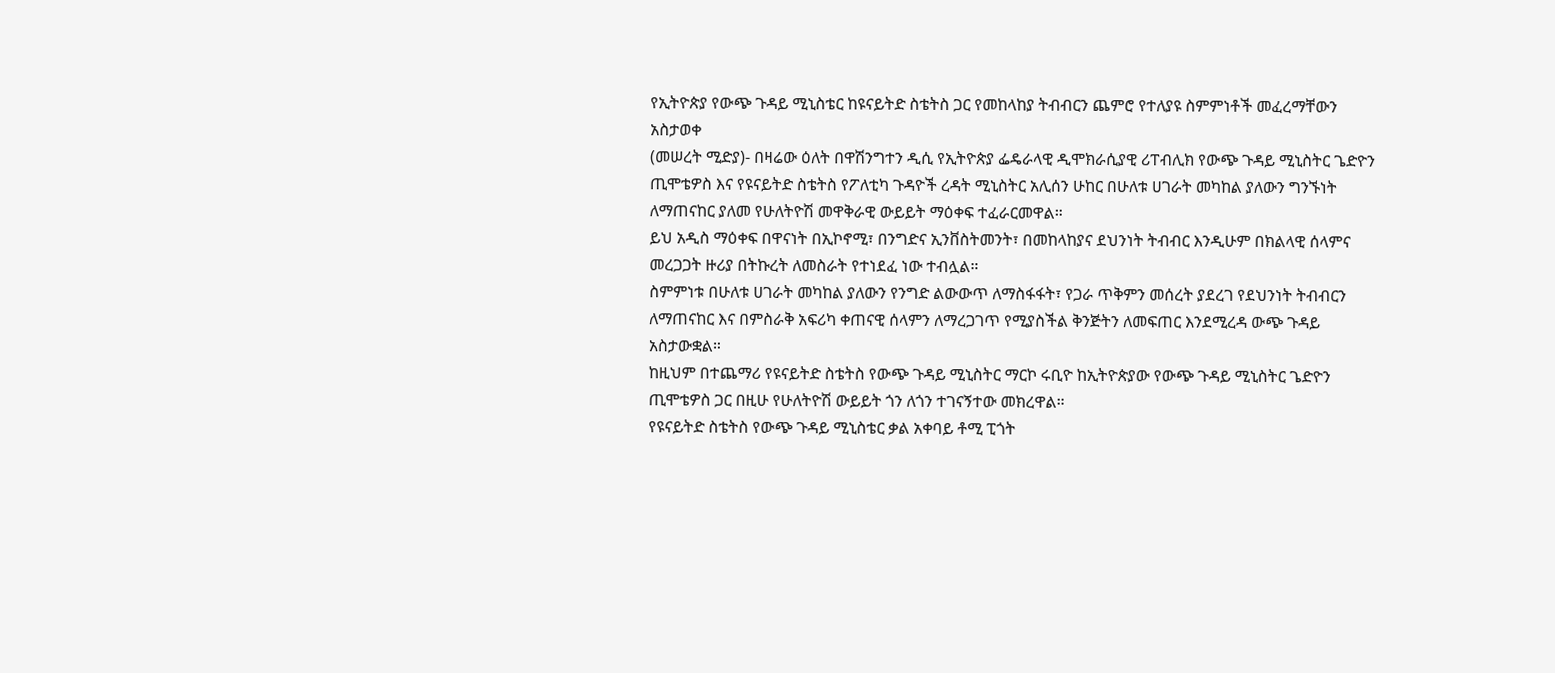የኢትዮጵያ የውጭ ጉዳይ ሚኒስቴር ከዩናይትድ ስቴትስ ጋር የመከላከያ ትብብርን ጨምሮ የተለያዩ ስምምነቶች መፈረማቸውን አስታወቀ
(መሠረት ሚድያ)- በዛሬው ዕለት በዋሽንግተን ዲሲ የኢትዮጵያ ፌዴራላዊ ዲሞክራሲያዊ ሪፐብሊክ የውጭ ጉዳይ ሚኒስትር ጌድዮን ጢሞቴዎስ እና የዩናይትድ ስቴትስ የፖለቲካ ጉዳዮች ረዳት ሚኒስትር አሊሰን ሁከር በሁለቱ ሀገራት መካከል ያለውን ግንኙነት ለማጠናከር ያለመ የሁለትዮሽ መዋቅራዊ ውይይት ማዕቀፍ ተፈራርመዋል።
ይህ አዲስ ማዕቀፍ በዋናነት በኢኮኖሚ፣ በንግድና ኢንቨስትመንት፣ በመከላከያና ደህንነት ትብብር እንዲሁም በክልላዊ ሰላምና መረጋጋት ዙሪያ በትኩረት ለመስራት የተነደፈ ነው ተብሏል።
ስምምነቱ በሁለቱ ሀገራት መካከል ያለውን የንግድ ልውውጥ ለማስፋፋት፣ የጋራ ጥቅምን መሰረት ያደረገ የደህንነት ትብብርን ለማጠናከር እና በምስራቅ አፍሪካ ቀጠናዊ ሰላምን ለማረጋገጥ የሚያስችል ቅንጅትን ለመፍጠር እንደሚረዳ ውጭ ጉዳይ አስታውቋል።
ከዚህም በተጨማሪ የዩናይትድ ስቴትስ የውጭ ጉዳይ ሚኒስትር ማርኮ ሩቢዮ ከኢትዮጵያው የውጭ ጉዳይ ሚኒስትር ጌድዮን ጢሞቴዎስ ጋር በዚሁ የሁለትዮሽ ውይይት ጎን ለጎን ተገናኝተው መክረዋል።
የዩናይትድ ስቴትስ የውጭ ጉዳይ ሚኒስቴር ቃል አቀባይ ቶሚ ፒጎት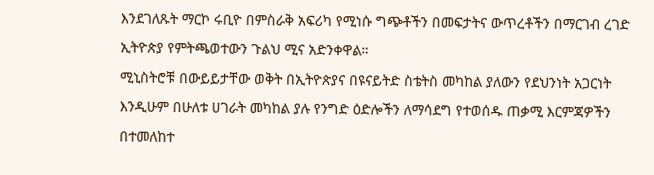እንደገለጹት ማርኮ ሩቢዮ በምስራቅ አፍሪካ የሚነሱ ግጭቶችን በመፍታትና ውጥረቶችን በማርገብ ረገድ ኢትዮጵያ የምትጫወተውን ጉልህ ሚና አድንቀዋል።
ሚኒስትሮቹ በውይይታቸው ወቅት በኢትዮጵያና በዩናይትድ ስቴትስ መካከል ያለውን የደህንነት አጋርነት እንዲሁም በሁለቱ ሀገራት መካከል ያሉ የንግድ ዕድሎችን ለማሳደግ የተወሰዱ ጠቃሚ እርምጃዎችን በተመለከተ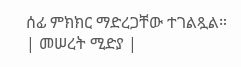ሰፊ ምክክር ማድረጋቸው ተገልጿል።
| መሠረት ሚድያ |